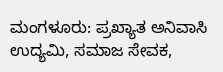ಮಂಗಳೂರು: ಪ್ರಖ್ಯಾತ ಅನಿವಾಸಿ ಉದ್ಯಮಿ, ಸಮಾಜ ಸೇವಕ,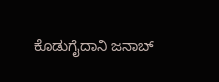ಕೊಡುಗೈದಾನಿ ಜನಾಬ್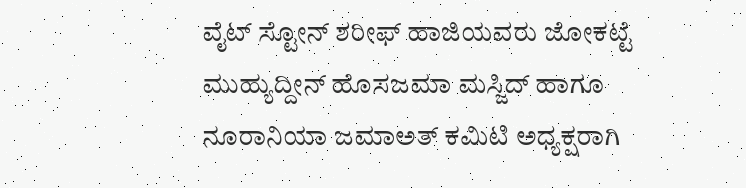ವೈಟ್ ಸ್ಟೋನ್ ಶರೀಫ್ ಹಾಜಿಯವರು ಜೋಕಟ್ಟೆ ಮುಹ್ಯುದ್ದೀನ್ ಹೊಸಜಮಾ ಮಸ್ಜಿದ್ ಹಾಗೂ ನೂರಾನಿಯಾ ಜಮಾಅತ್ ಕಮಿಟಿ ಅಧ್ಯಕ್ಷರಾಗಿ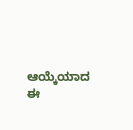ಆಯ್ಕೆಯಾದ ಈ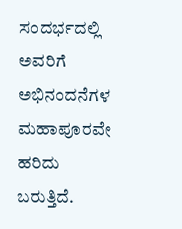ಸಂದರ್ಭದಲ್ಲಿ ಅವರಿಗೆ ಅಭಿನಂದನೆಗಳ ಮಹಾಪೂರವೇ ಹರಿದು ಬರುತ್ತಿದೆ.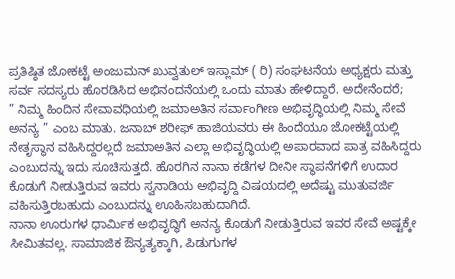ಪ್ರತಿಷ್ಠಿತ ಜೋಕಟ್ಟೆ ಅಂಜುಮನ್ ಖುವ್ವತುಲ್ ಇಸ್ಲಾಮ್ ( ರಿ) ಸಂಘಟನೆಯ ಅಧ್ಯಕ್ಷರು ಮತ್ತು ಸರ್ವ ಸದಸ್ಯರು ಹೊರಡಿಸಿದ ಅಭಿನಂದನೆಯಲ್ಲಿ ಒಂದು ಮಾತು ಹೇಳಿದ್ದಾರೆ. ಅದೇನೆಂದರೆ;
” ನಿಮ್ಮ ಹಿಂದಿನ ಸೇವಾವಧಿಯಲ್ಲಿ ಜಮಾಅತಿನ ಸರ್ವಾಂಗೀಣ ಅಭಿವೃದ್ಧಿಯಲ್ಲಿ ನಿಮ್ಮ ಸೇವೆ ಅನನ್ಯ ” ಎಂಬ ಮಾತು. ಜನಾಬ್ ಶರೀಫ್ ಹಾಜಿಯವರು ಈ ಹಿಂದೆಯೂ ಜೋಕಟ್ಟೆಯಲ್ಲಿ ನೇತೃಸ್ಥಾನ ವಹಿಸಿದ್ದರಲ್ಲದೆ ಜಮಾಅತಿನ ಎಲ್ಲಾ ಅಭಿವೃದ್ಧಿಯಲ್ಲಿ ಅಪಾರವಾದ ಪಾತ್ರ ವಹಿಸಿದ್ದರು ಎಂಬುದನ್ನು ಇದು ಸೂಚಿಸುತ್ತದೆ. ಹೊರಗಿನ ನಾನಾ ಕಡೆಗಳ ದೀನೀ ಸ್ಥಾಪನೆಗಳಿಗೆ ಉದಾರ ಕೊಡುಗೆ ನೀಡುತ್ತಿರುವ ಇವರು ಸ್ವನಾಡಿಯ ಅಭಿವೃದ್ದಿ ವಿಷಯದಲ್ಲಿ ಅದೆಷ್ಟು ಮುತುವರ್ಜಿ ವಹಿಸುತ್ತಿರಬಹುದು ಎಂಬುದನ್ನು ಊಹಿಸಬಹುದಾಗಿದೆ.
ನಾನಾ ಊರುಗಳ ಧಾರ್ಮಿಕ ಅಭಿವೃದ್ಧಿಗೆ ಅನನ್ಯ ಕೊಡುಗೆ ನೀಡುತ್ತಿರುವ ಇವರ ಸೇವೆ ಅಷ್ಟಕ್ಕೇ ಸೀಮಿತವಲ್ಲ. ಸಾಮಾಜಿಕ ಔನ್ಯತ್ಯಕ್ಕಾಗಿ, ಪಿಡುಗುಗಳ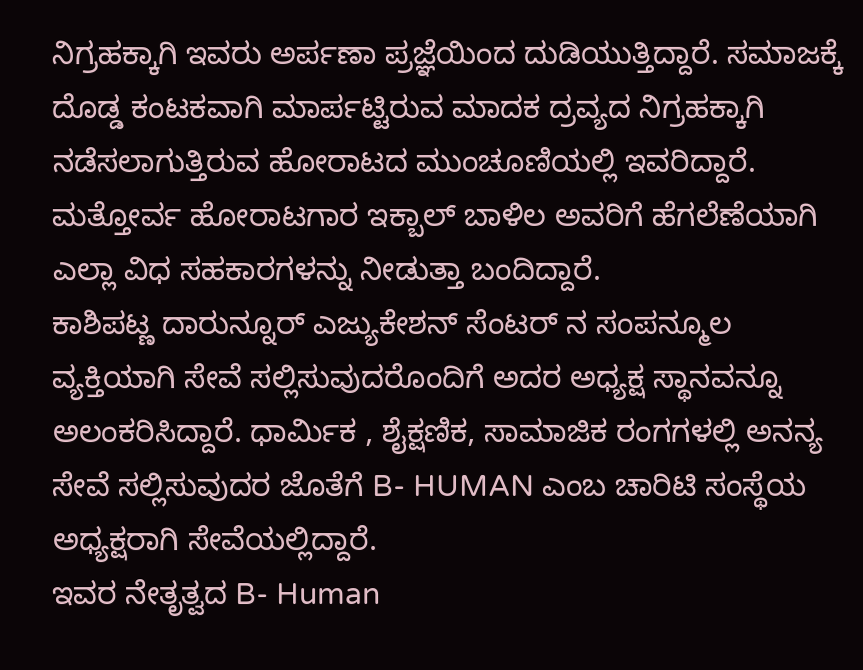ನಿಗ್ರಹಕ್ಕಾಗಿ ಇವರು ಅರ್ಪಣಾ ಪ್ರಜ್ಞೆಯಿಂದ ದುಡಿಯುತ್ತಿದ್ದಾರೆ. ಸಮಾಜಕ್ಕೆ ದೊಡ್ಡ ಕಂಟಕವಾಗಿ ಮಾರ್ಪಟ್ಟಿರುವ ಮಾದಕ ದ್ರವ್ಯದ ನಿಗ್ರಹಕ್ಕಾಗಿ ನಡೆಸಲಾಗುತ್ತಿರುವ ಹೋರಾಟದ ಮುಂಚೂಣಿಯಲ್ಲಿ ಇವರಿದ್ದಾರೆ. ಮತ್ತೋರ್ವ ಹೋರಾಟಗಾರ ಇಕ್ಬಾಲ್ ಬಾಳಿಲ ಅವರಿಗೆ ಹೆಗಲೆಣೆಯಾಗಿ ಎಲ್ಲಾ ವಿಧ ಸಹಕಾರಗಳನ್ನು ನೀಡುತ್ತಾ ಬಂದಿದ್ದಾರೆ.
ಕಾಶಿಪಟ್ಣ ದಾರುನ್ನೂರ್ ಎಜ್ಯುಕೇಶನ್ ಸೆಂಟರ್ ನ ಸಂಪನ್ಮೂಲ ವ್ಯಕ್ತಿಯಾಗಿ ಸೇವೆ ಸಲ್ಲಿಸುವುದರೊಂದಿಗೆ ಅದರ ಅಧ್ಯಕ್ಷ ಸ್ಥಾನವನ್ನೂ ಅಲಂಕರಿಸಿದ್ದಾರೆ. ಧಾರ್ಮಿಕ , ಶೈಕ್ಷಣಿಕ, ಸಾಮಾಜಿಕ ರಂಗಗಳಲ್ಲಿ ಅನನ್ಯ ಸೇವೆ ಸಲ್ಲಿಸುವುದರ ಜೊತೆಗೆ B- HUMAN ಎಂಬ ಚಾರಿಟಿ ಸಂಸ್ಥೆಯ ಅಧ್ಯಕ್ಷರಾಗಿ ಸೇವೆಯಲ್ಲಿದ್ದಾರೆ.
ಇವರ ನೇತೃತ್ವದ B- Human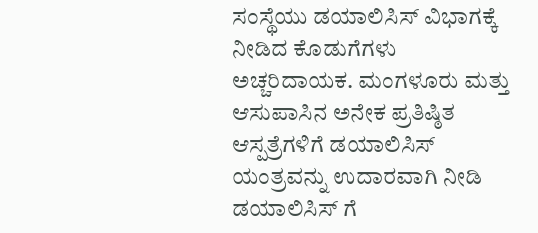ಸಂಸ್ಥೆಯು ಡಯಾಲಿಸಿಸ್ ವಿಭಾಗಕ್ಕೆ ನೀಡಿದ ಕೊಡುಗೆಗಳು ಅಚ್ಚರಿದಾಯಕ. ಮಂಗಳೂರು ಮತ್ತು ಆಸುಪಾಸಿನ ಅನೇಕ ಪ್ರತಿಷ್ಠಿತ ಆಸ್ಪತ್ರೆಗಳಿಗೆ ಡಯಾಲಿಸಿಸ್ ಯಂತ್ರವನ್ನು ಉದಾರವಾಗಿ ನೀಡಿ ಡಯಾಲಿಸಿಸ್ ಗೆ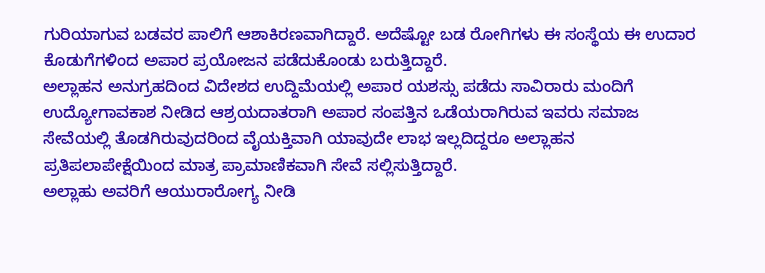ಗುರಿಯಾಗುವ ಬಡವರ ಪಾಲಿಗೆ ಆಶಾಕಿರಣವಾಗಿದ್ದಾರೆ. ಅದೆಷ್ಟೋ ಬಡ ರೋಗಿಗಳು ಈ ಸಂಸ್ಥೆಯ ಈ ಉದಾರ ಕೊಡುಗೆಗಳಿಂದ ಅಪಾರ ಪ್ರಯೋಜನ ಪಡೆದುಕೊಂಡು ಬರುತ್ತಿದ್ದಾರೆ.
ಅಲ್ಲಾಹನ ಅನುಗ್ರಹದಿಂದ ವಿದೇಶದ ಉದ್ದಿಮೆಯಲ್ಲಿ ಅಪಾರ ಯಶಸ್ಸು ಪಡೆದು ಸಾವಿರಾರು ಮಂದಿಗೆ ಉದ್ಯೋಗಾವಕಾಶ ನೀಡಿದ ಆಶ್ರಯದಾತರಾಗಿ ಅಪಾರ ಸಂಪತ್ತಿನ ಒಡೆಯರಾಗಿರುವ ಇವರು ಸಮಾಜ ಸೇವೆಯಲ್ಲಿ ತೊಡಗಿರುವುದರಿಂದ ವೈಯಕ್ತಿವಾಗಿ ಯಾವುದೇ ಲಾಭ ಇಲ್ಲದಿದ್ದರೂ ಅಲ್ಲಾಹನ ಪ್ರತಿಪಲಾಪೇಕ್ಷೆಯಿಂದ ಮಾತ್ರ ಪ್ರಾಮಾಣಿಕವಾಗಿ ಸೇವೆ ಸಲ್ಲಿಸುತ್ತಿದ್ದಾರೆ.
ಅಲ್ಲಾಹು ಅವರಿಗೆ ಆಯುರಾರೋಗ್ಯ ನೀಡಿ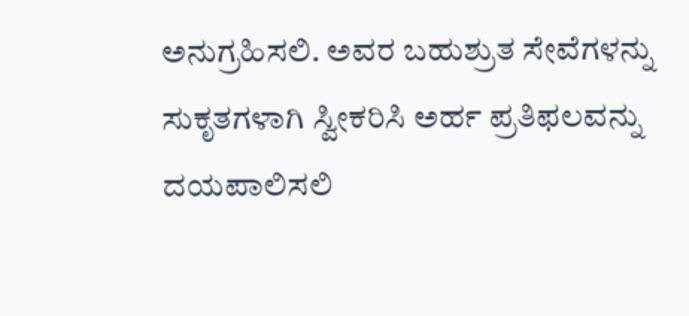ಅನುಗ್ರಹಿಸಲಿ. ಅವರ ಬಹುಶ್ರುತ ಸೇವೆಗಳನ್ನು ಸುಕೃತಗಳಾಗಿ ಸ್ವೀಕರಿಸಿ ಅರ್ಹ ಪ್ರತಿಫಲವನ್ನು ದಯಪಾಲಿಸಲಿ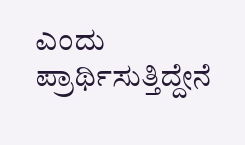ಎಂದು ಪ್ರಾರ್ಥಿಸುತ್ತಿದ್ದೇನೆ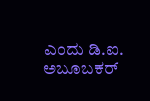ಎಂದು ಡಿ.ಐ. ಅಬೂಬಕರ್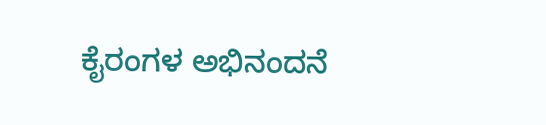ಕೈರಂಗಳ ಅಭಿನಂದನೆ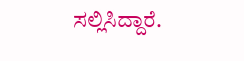ಸಲ್ಲಿಸಿದ್ದಾರೆ.